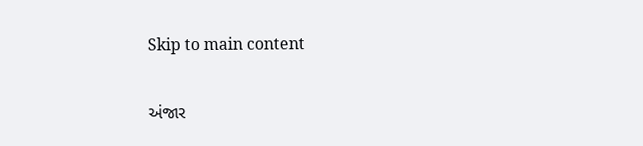Skip to main content

અંજાર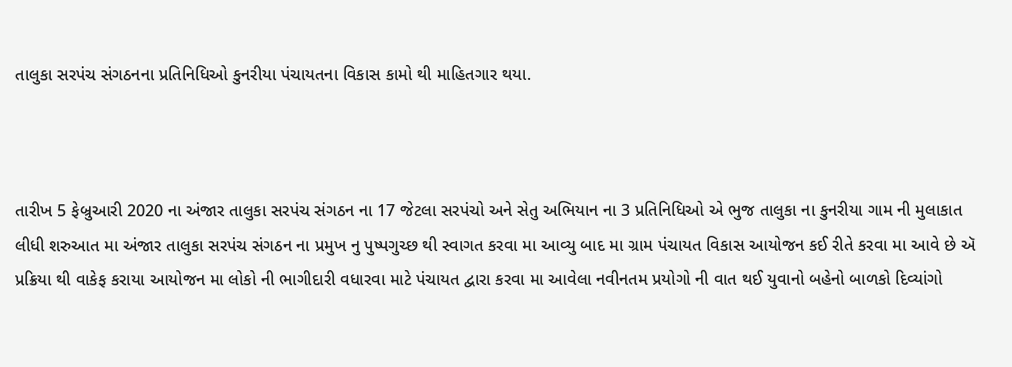તાલુકા સરપંચ સંગઠનના પ્રતિનિધિઓ કુનરીયા પંચાયતના વિકાસ કામો થી માહિતગાર થયા.



તારીખ 5 ફેબ્રુઆરી 2020 ના અંજાર તાલુકા સરપંચ સંગઠન ના 17 જેટલા સરપંચો અને સેતુ અભિયાન ના 3 પ્રતિનિધિઓ એ ભુજ તાલુકા ના કુનરીયા ગામ ની મુલાકાત લીધી શરુઆત મા અંજાર તાલુકા સરપંચ સંગઠન ના પ્રમુખ નુ પુષ્પગુચ્છ થી સ્વાગત કરવા મા આવ્યુ બાદ મા ગ્રામ પંચાયત વિકાસ આયોજન કઈ રીતે કરવા મા આવે છે ઍ પ્રક્રિયા થી વાકેફ કરાયા આયોજન મા લોકો ની ભાગીદારી વધારવા માટે પંચાયત દ્વારા કરવા મા આવેલા નવીનતમ પ્રયોગો ની વાત થઈ યુવાનો બહેનો બાળકો દિવ્યાંગો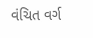વંચિત વર્ગ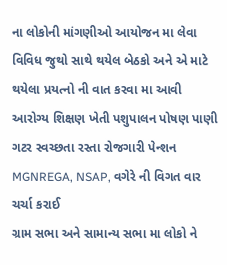ના લોકોની માંગણીઓ આયોજન મા લેવા વિવિધ જુથો સાથે થયેલ બેઠકો અને એ માટે થયેલા પ્રયત્નો ની વાત કરવા મા આવી  આરોગ્ય શિક્ષણ ખેતી પશુપાલન પોષણ પાણી ગટર સ્વચ્છતા રસ્તા રોજગારી પેન્શન MGNREGA, NSAP, વગેરે ની વિગત વાર ચર્ચા કરાઈ
ગ્રામ સભા અને સામાન્ય સભા મા લોકો ને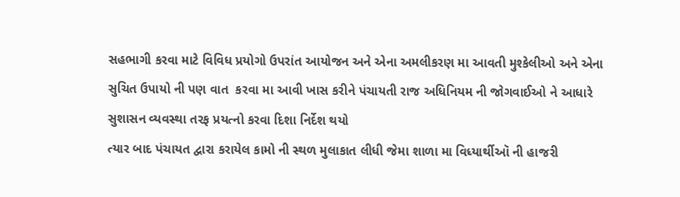સહભાગી કરવા માટે વિવિધ પ્રયોગો ઉપરાંત આયોજન અને એના અમલીકરણ મા આવતી મુશ્કેલીઓ અને એના સુચિત ઉપાયો ની પણ વાત  કરવા મા આવી ખાસ કરીને પંચાયતી રાજ અધિનિયમ ની જોગવાઈઓ ને આધારે સુશાસન વ્યવસ્થા તરફ પ્રયત્નો કરવા દિશા નિર્દેશ થયો
ત્યાર બાદ પંચાયત દ્વારા કરાયેલ કામો ની સ્થળ મુલાકાત લીધી જેમા શાળા મા વિધ્યાર્થીઑ ની હાજરી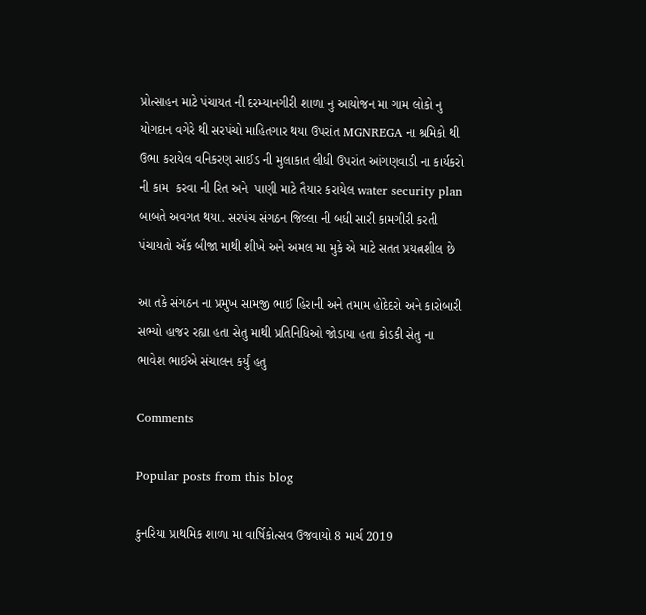પ્રોત્સાહન માટે પંચાયત ની દરમ્યાનગીરી શાળા નુ આયોજન મા ગામ લોકો નુ યોગદાન વગેરે થી સરપંચો માહિતગાર થયા ઉપરાંત MGNREGA ના શ્રમિકો થી ઉભા કરાયેલ વનિકરણ સાઈડ ની મુલાકાત લીધી ઉપરાંત આંગણવાડી ના કાર્યકરો ની કામ  કરવા ની રિત અને  પાણી માટે તૈયાર કરાયેલ water security plan બાબતે અવગત થયા. સરપંચ સંગઠન જિલ્લા ની બધી સારી કામગીરી કરતી પંચાયતો ઍક બીજા માથી શીખે અને અમલ મા મુકે એ માટે સતત પ્રયત્નશીલ છે

આ તકે સંગઠન ના પ્રમુખ સામજી ભાઈ હિરાની અને તમામ હોદેદરો અને કારોબારી સભ્યો હાજર રહ્યા હતા સેતુ માથી પ્રતિનિધિઓ જોડાયા હતા કોડકી સેતુ ના ભાવેશ ભાઈએ સંચાલન કર્યું હતુ

Comments

Popular posts from this blog

કુનરિયા પ્રાથમિક શાળા મા વાર્ષિકોત્સવ ઉજવાયો 8 માર્ચ 2019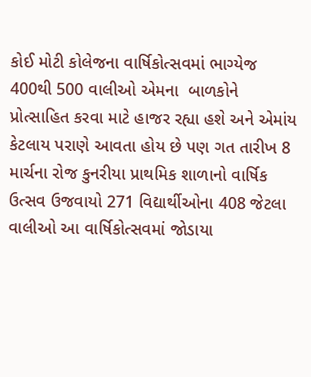કોઈ મોટી કોલેજના વાર્ષિકોત્સવમાં ભાગ્યેજ 400થી 500 વાલીઓ એમના  બાળકોને પ્રોત્સાહિત કરવા માટે હાજર રહ્યા હશે અને એમાંય કેટલાય પરાણે આવતા હોય છે પણ ગત તારીખ 8 માર્ચના રોજ કુનરીયા પ્રાથમિક શાળાનો વાર્ષિક ઉત્સવ ઉજવાયો 271 વિદ્યાર્થીઓના 408 જેટલા વાલીઓ આ વાર્ષિકોત્સવમાં જોડાયા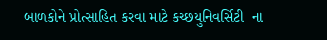બાળકોને પ્રોત્સાહિત કરવા માટે કચ્છયુનિવર્સિટી  ના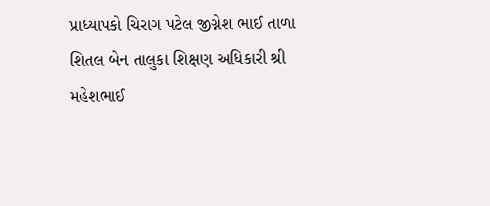પ્રાધ્યાપકો ચિરાગ પટેલ જીગ્નેશ ભાઈ તાળા શિતલ બેન તાલુકા શિક્ષણ અધિકારી શ્રી મહેશભાઈ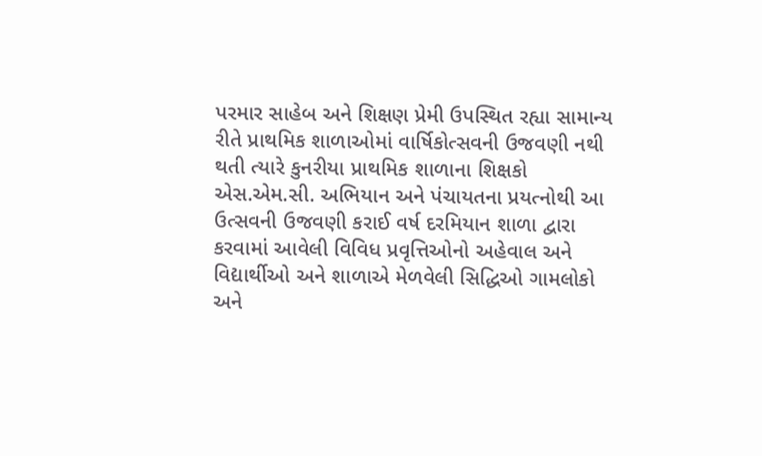પરમાર સાહેબ અને શિક્ષણ પ્રેમી ઉપસ્થિત રહ્યા સામાન્ય રીતે પ્રાથમિક શાળાઓમાં વાર્ષિકોત્સવની ઉજવણી નથી થતી ત્યારે કુનરીયા પ્રાથમિક શાળાના શિક્ષકો એસ.એમ.સી. અભિયાન અને પંચાયતના પ્રયત્નોથી આ ઉત્સવની ઉજવણી કરાઈ વર્ષ દરમિયાન શાળા દ્વારા કરવામાં આવેલી વિવિધ પ્રવૃત્તિઓનો અહેવાલ અને વિદ્યાર્થીઓ અને શાળાએ મેળવેલી સિદ્ધિઓ ગામલોકો અને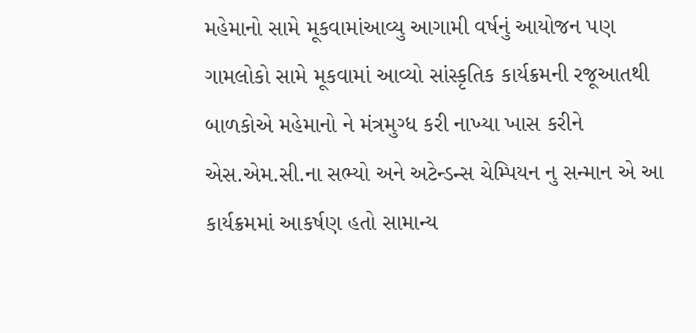મહેમાનો સામે મૂકવામાંઆવ્યુ આગામી વર્ષનું આયોજન પણ ગામલોકો સામે મૂકવામાં આવ્યો સાંસ્કૃતિક કાર્યક્રમની રજૂઆતથી બાળકોએ મહેમાનો ને મંત્રમુગ્ધ કરી નાખ્યા ખાસ કરીને એસ.એમ.સી.ના સભ્યો અને અટેન્ડન્સ ચેમ્પિયન નુ સન્માન એ આ કાર્યક્રમમાં આકર્ષણ હતો સામાન્ય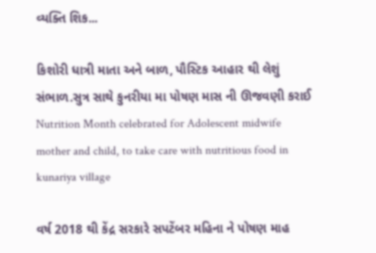વ્યક્તિ શિક...

કિશોરી ધાત્રી માતા અને બાળ, પૌસ્ટિક આહાર થી લેશું સંભાળ.સુત્ર સાથે કુનરીયા મા પોષણ માસ ની ઊજવણી કરાઈ Nutrition Month celebrated for Adolescent midwife mother and child, to take care with nutritious food in kunariya village

વર્ષ 2018 થી કેંદ્ર સરકારે સપટેંબર મહિના ને પોષણ માહ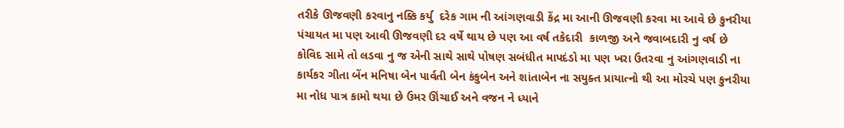તરીકે ઊજવણી કરવાનુ નક્કિ કર્યુ  દરેક ગામ ની આંગણવાડી કેંદ્ર મા આની ઊજવણી કરવા મા આવે છે કુનરીયા પંચાયત મા પણ આવી ઊજવણી દર વર્ષે થાય છે પણ આ વર્ષ તકેદારી  કાળજી અને જવાબદારી નુ વર્ષ છે કોવિદ સામે તો લડવા નુ જ એની સાથે સાથે પોષણ સબંધીત માપદંડો મા પણ ખરા ઉતરવા નુ આંગણવાડી ના કાર્યકર ગીતા બેંન મનિષા બેન પાર્વતી બેન કંકુબેન અને શાંતાબેન ના સયુક્ત પ્રાયાત્નો થી આ મોરચે પણ કુનરીયા મા નોધ પાત્ર કામો થયા છે ઉમર ઊંચાઈ અને વજન ને ધ્યાને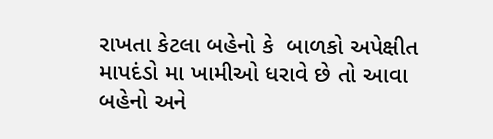રાખતા કેટલા બહેનો કે  બાળકો અપેક્ષીત માપદંડો મા ખામીઓ ધરાવે છે તો આવા બહેનો અને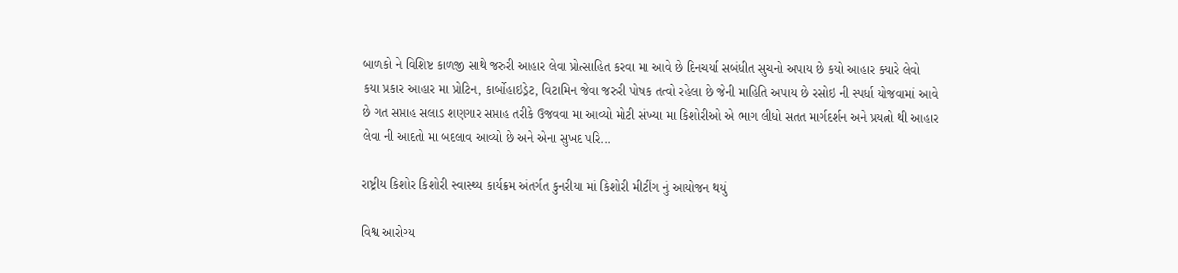બાળકો ને વિશિષ્ટ કાળજી સાથે જરુરી આહાર લેવા પ્રોત્સાહિત કરવા મા આવે છે દિનચર્યા સબંધીત સુચનો અપાય છે કયો આહાર ક્યારે લેવો કયા પ્રકાર આહાર મા પ્રોટિન, કાર્બોહાઇડ્રેટ, વિટામિન જેવા જરુરી પોષક તત્વો રહેલા છે જેની માહિતિ અપાય છે રસોઇ ની સ્પર્ધા યોજવામાં આવે છે ગત સપ્તાહ સલાડ શણગાર સપ્તાહ તરીકે ઉજવવા મા આવ્યો મોટી સંખ્યા મા કિશોરીઓ એ ભાગ લીધો સતત માર્ગદર્શન અને પ્રયત્નો થી આહાર લેવા ની આદતો મા બદલાવ આવ્યો છે અને એના સુખદ પરિ...

રાષ્ટ્રીય કિશોર કિશોરી સ્વાસ્થ્ય કાર્યક્રમ અંતર્ગત કુનરીયા માં કિશોરી મીટીંગ નું આયોજન થયું

વિશ્વ આરોગ્ય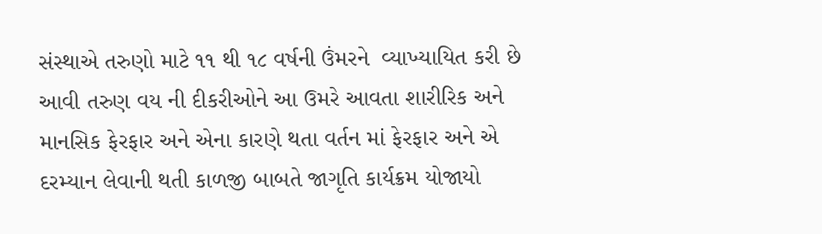સંસ્થાએ તરુણો માટે ૧૧ થી ૧૮ વર્ષની ઉંમરને  વ્યાખ્યાયિત કરી છે આવી તરુણ વય ની દીકરીઓને આ ઉમરે આવતા શારીરિક અને માનસિક ફેરફાર અને એના કારણે થતા વર્તન માં ફેરફાર અને એ દરમ્યાન લેવાની થતી કાળજી બાબતે જાગૃતિ કાર્યક્રમ યોજાયો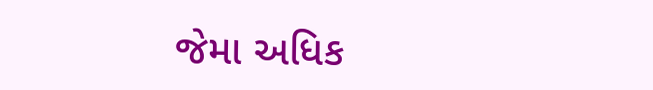જેમા અધિક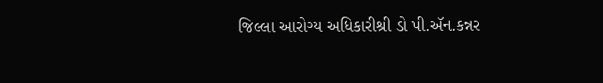જિલ્લા આરોગ્ય અધિકારીશ્રી ડો પી.ઍન.કન્નર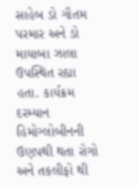સાહેબ ડો ગૌતમ પરમાર અને ડો માયાબા ઝાલા ઉપસ્થિત રહ્યા હતા. કાર્યક્રમ દરમ્યાન હિમોગ્લોબીનની ઉણપથી થતા રોગો અને તકલીફો થી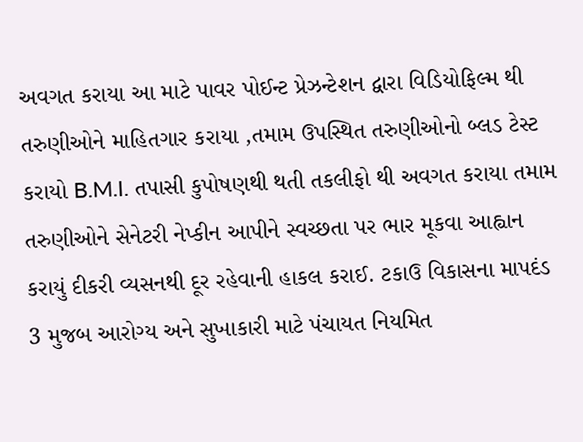અવગત કરાયા આ માટે પાવર પોઈન્ટ પ્રેઝન્ટેશન દ્વારા વિડિયોફિલ્મ થી તરુણીઓને માહિતગાર કરાયા ,તમામ ઉપસ્થિત તરુણીઓનો બ્લડ ટેસ્ટ કરાયો B.M.I. તપાસી કુપોષણથી થતી તકલીફો થી અવગત કરાયા તમામ તરુણીઓને સેનેટરી નેપ્કીન આપીને સ્વચ્છતા પર ભાર મૂકવા આહ્વાન કરાયું દીકરી વ્યસનથી દૂર રહેવાની હાકલ કરાઈ. ટકાઉ વિકાસના માપદંડ 3 મુજબ આરોગ્ય અને સુખાકારી માટે પંચાયત નિયમિત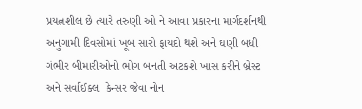પ્રયત્નશીલ છે ત્યારે તરુણી ઓ ને આવા પ્રકારના માર્ગદર્શનથી અનુગામી દિવસોમાં ખૂબ સારો ફાયદો થશે અને ઘણી બધી ગંભીર બીમારીઓનો ભોગ બનતી અટકશે ખાસ કરીને બ્રેસ્ટ અને સર્વાઈક્લ  કેન્સર જેવા નોન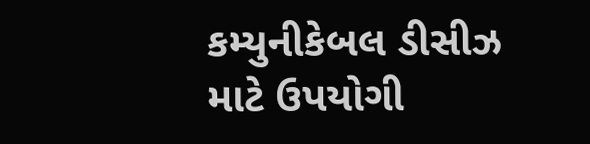કમ્યુનીકેબલ ડીસીઝ માટે ઉપયોગી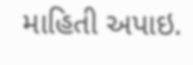માહિતી અપાઇ.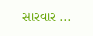સારવાર ...